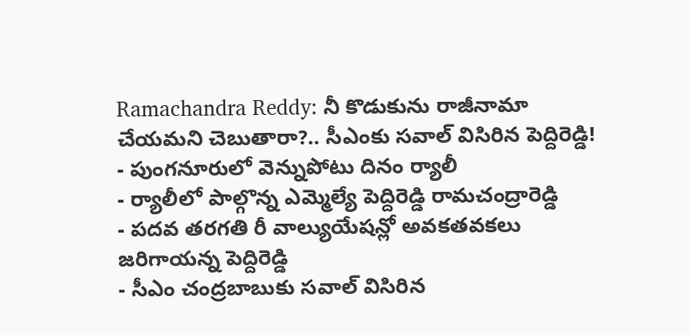Ramachandra Reddy: నీ కొడుకును రాజీనామా చేయమని చెబుతారా?.. సీఎంకు సవాల్ విసిరిన పెద్దిరెడ్డి!
- పుంగనూరులో వెన్నుపోటు దినం ర్యాలీ
- ర్యాలీలో పాల్గొన్న ఎమ్మెల్యే పెద్దిరెడ్డి రామచంద్రారెడ్డి
- పదవ తరగతి రీ వాల్యుయేషన్లో అవకతవకలు జరిగాయన్న పెద్దిరెడ్డి
- సీఎం చంద్రబాబుకు సవాల్ విసిరిన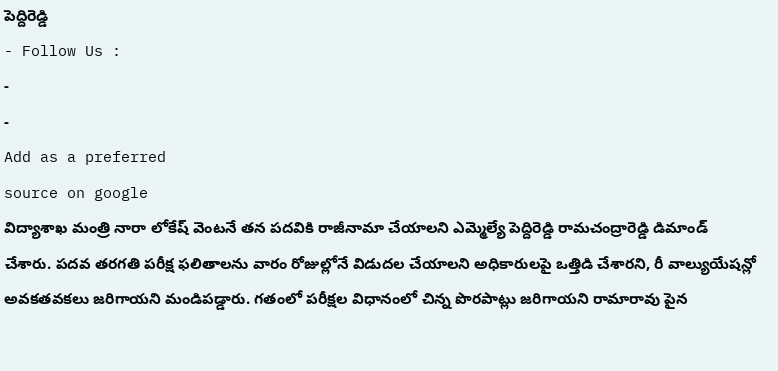పెద్దిరెడ్డి
- Follow Us :
-
-
Add as a preferred
source on google
విద్యాశాఖ మంత్రి నారా లోకేష్ వెంటనే తన పదవికి రాజీనామా చేయాలని ఎమ్మెల్యే పెద్దిరెడ్డి రామచంద్రారెడ్డి డిమాండ్ చేశారు. పదవ తరగతి పరీక్ష ఫలితాలను వారం రోజుల్లోనే విడుదల చేయాలని అధికారులపై ఒత్తిడి చేశారని, రీ వాల్యుయేషన్లో అవకతవకలు జరిగాయని మండిపడ్డారు. గతంలో పరీక్షల విధానంలో చిన్న పొరపాట్లు జరిగాయని రామారావు పైన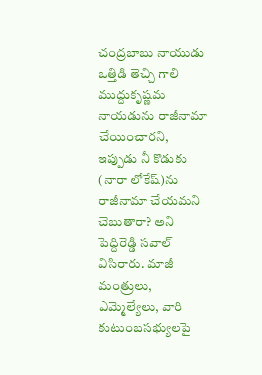చంద్రబాబు నాయుడు ఒత్తిడి తెచ్చి గాలి ముద్దుకృష్ణమ నాయడును రాజీనామా చేయించారని, ఇప్పుడు నీ కొడుకు (నారా లోకేష్)ను రాజీనామా చేయమని చెబుతారా? అని పెద్దిరెడ్డి సవాల్ విసిరారు. మాజీ మంత్రులు, ఎమ్మెల్యేలు, వారి కుటుంబసభ్యులపై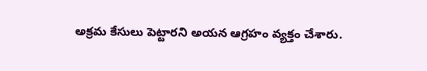అక్రమ కేసులు పెట్టారని అయన ఆగ్రహం వ్యక్తం చేశారు.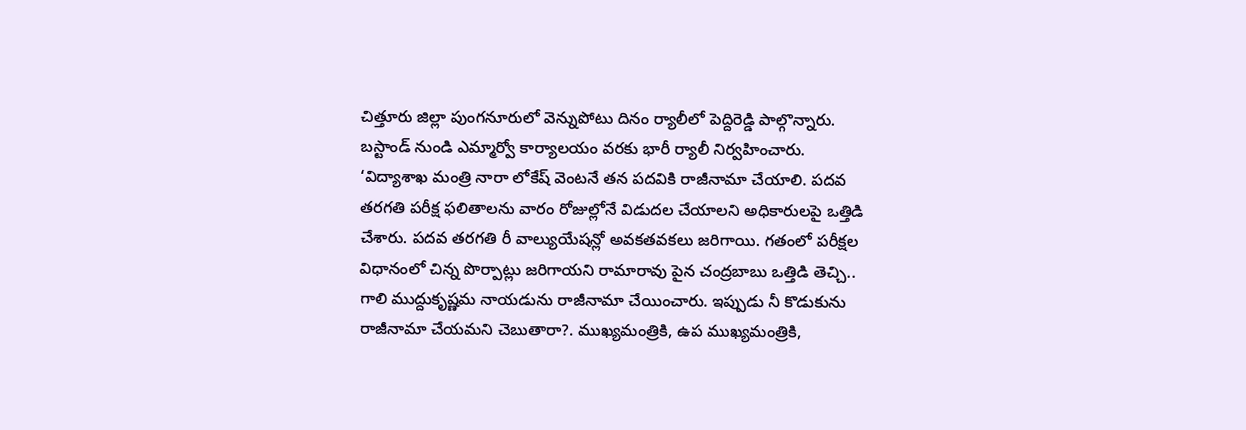చిత్తూరు జిల్లా పుంగనూరులో వెన్నుపోటు దినం ర్యాలీలో పెద్దిరెడ్డి పాల్గొన్నారు. బస్టాండ్ నుండి ఎమ్మార్వో కార్యాలయం వరకు భారీ ర్యాలీ నిర్వహించారు.
‘విద్యాశాఖ మంత్రి నారా లోకేష్ వెంటనే తన పదవికి రాజీనామా చేయాలి. పదవ తరగతి పరీక్ష ఫలితాలను వారం రోజుల్లోనే విడుదల చేయాలని అధికారులపై ఒత్తిడి చేశారు. పదవ తరగతి రీ వాల్యుయేషన్లో అవకతవకలు జరిగాయి. గతంలో పరీక్షల విధానంలో చిన్న పొర్పాట్లు జరిగాయని రామారావు పైన చంద్రబాబు ఒత్తిడి తెచ్చి.. గాలి ముద్దుకృష్ణమ నాయడును రాజీనామా చేయించారు. ఇప్పుడు నీ కొడుకును రాజీనామా చేయమని చెబుతారా?. ముఖ్యమంత్రికి, ఉప ముఖ్యమంత్రికి,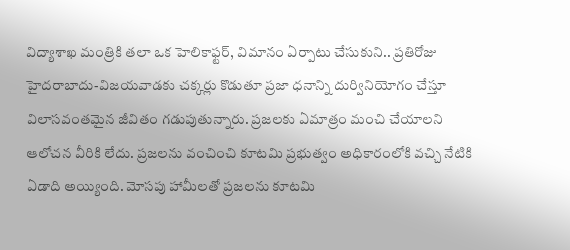విద్యాశాఖ మంత్రికి తలా ఒక హెలికాఫ్టర్, విమానం ఏర్పాటు చేసుకుని.. ప్రతిరోజు హైదరాబాదు-విజయవాడకు చక్కర్లు కొడుతూ ప్రజా ధనాన్ని దుర్వినియోగం చేస్తూ విలాసవంతమైన జీవితం గడుపుతున్నారు. ప్రజలకు ఏమాత్రం మంచి చేయాలని ఆలోచన వీరికి లేదు. ప్రజలను వంచించి కూటమి ప్రభుత్వం అధికారంలోకి వచ్చి నేటికి ఏడాది అయ్యింది. మోసపు హామీలతో ప్రజలను కూటమి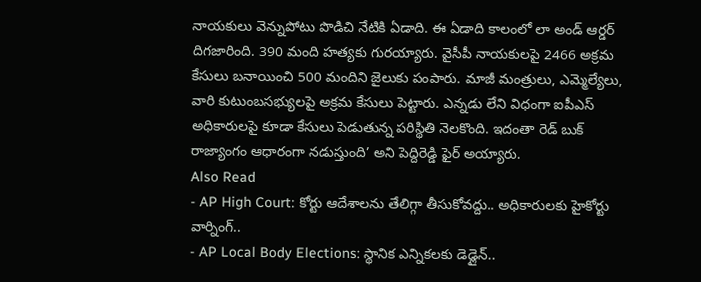నాయకులు వెన్నుపోటు పొడిచి నేటికి ఏడాది. ఈ ఏడాది కాలంలో లా అండ్ ఆర్డర్ దిగజారింది. 390 మంది హత్యకు గురయ్యారు. వైసీపీ నాయకులపై 2466 అక్రమ కేసులు బనాయించి 500 మందిని జైలుకు పంపారు. మాజీ మంత్రులు, ఎమ్మెల్యేలు, వారి కుటుంబసభ్యులపై అక్రమ కేసులు పెట్టారు. ఎన్నడు లేని విధంగా ఐపీఎస్ అధికారులపై కూడా కేసులు పెడుతున్న పరిస్థితి నెలకొంది. ఇదంతా రెడ్ బుక్ రాజ్యాంగం ఆధారంగా నడుస్తుంది’ అని పెద్దిరెడ్డి ఫైర్ అయ్యారు.
Also Read
- AP High Court: కోర్టు ఆదేశాలను తేలిగ్గా తీసుకోవద్దు.. అధికారులకు హైకోర్టు వార్నింగ్..
- AP Local Body Elections: స్థానిక ఎన్నికలకు డెడ్లైన్..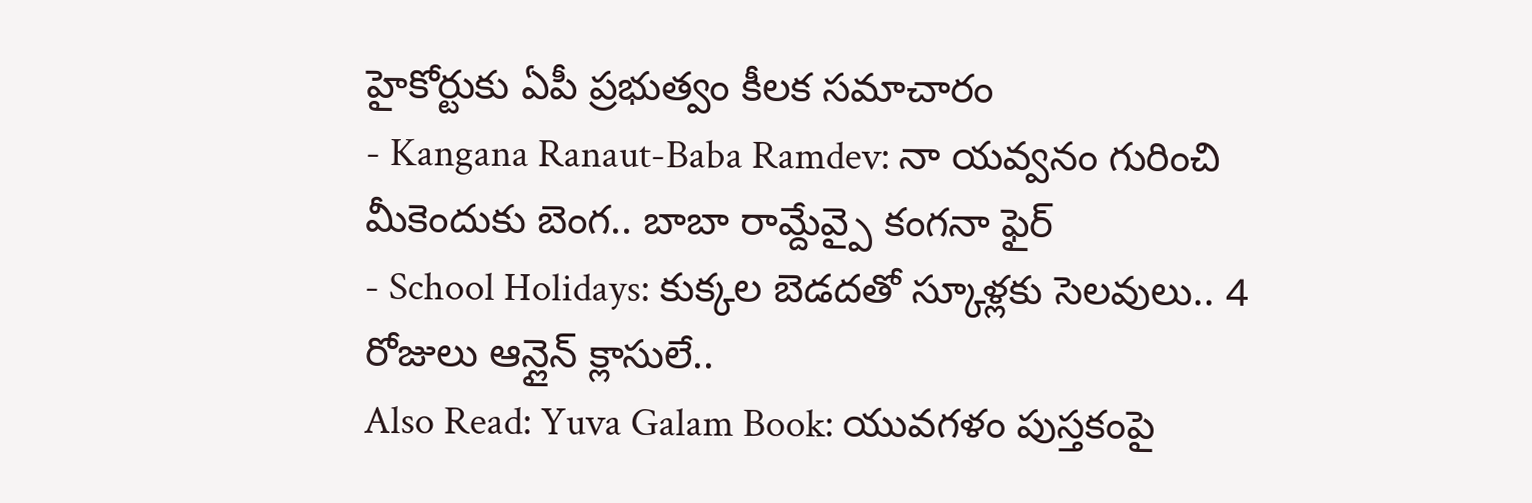హైకోర్టుకు ఏపీ ప్రభుత్వం కీలక సమాచారం
- Kangana Ranaut-Baba Ramdev: నా యవ్వనం గురించి మీకెందుకు బెంగ.. బాబా రామ్దేవ్పై కంగనా ఫైర్
- School Holidays: కుక్కల బెడదతో స్కూళ్లకు సెలవులు.. 4 రోజులు ఆన్లైన్ క్లాసులే..
Also Read: Yuva Galam Book: యువగళం పుస్తకంపై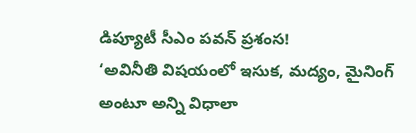డిప్యూటీ సీఎం పవన్ ప్రశంస!
‘అవినీతి విషయంలో ఇసుక, మద్యం, మైనింగ్ అంటూ అన్ని విధాలా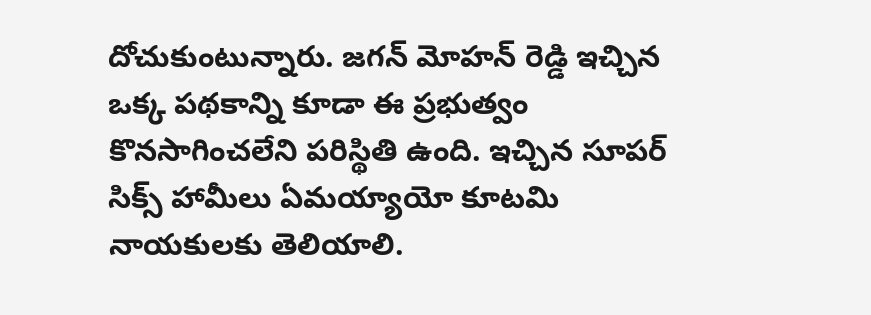దోచుకుంటున్నారు. జగన్ మోహన్ రెడ్డి ఇచ్చిన ఒక్క పథకాన్ని కూడా ఈ ప్రభుత్వం కొనసాగించలేని పరిస్థితి ఉంది. ఇచ్చిన సూపర్ సిక్స్ హామీలు ఏమయ్యాయో కూటమి నాయకులకు తెలియాలి.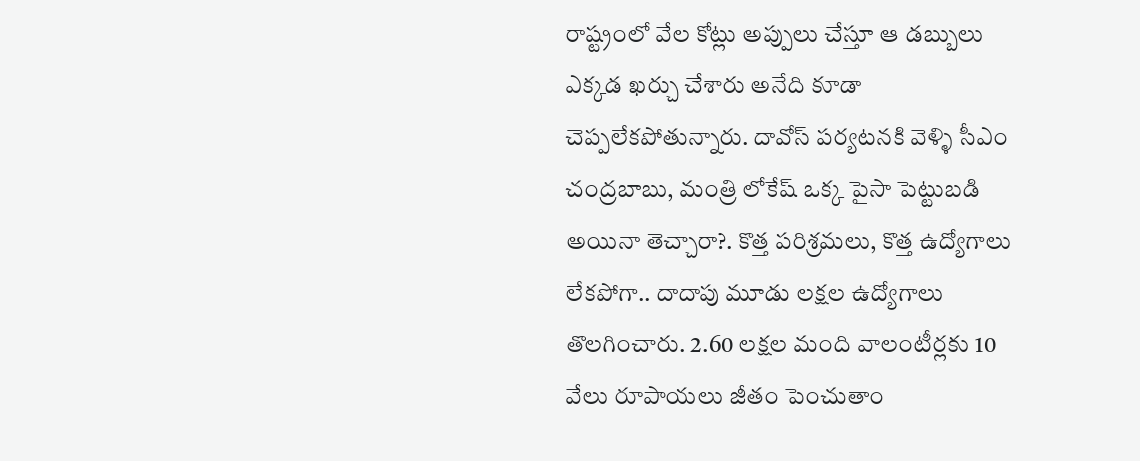రాష్ట్రంలో వేల కోట్లు అప్పులు చేస్తూ ఆ డబ్బులు ఎక్కడ ఖర్చు చేశారు అనేది కూడా చెప్పలేకపోతున్నారు. దావోస్ పర్యటనకి వెళ్ళి సీఎం చంద్రబాబు, మంత్రి లోకేష్ ఒక్క పైసా పెట్టుబడి అయినా తెచ్చారా?. కొత్త పరిశ్రమలు, కొత్త ఉద్యోగాలు లేకపోగా.. దాదాపు మూడు లక్షల ఉద్యోగాలు తొలగించారు. 2.60 లక్షల మంది వాలంటీర్లకు 10 వేలు రూపాయలు జీతం పెంచుతాం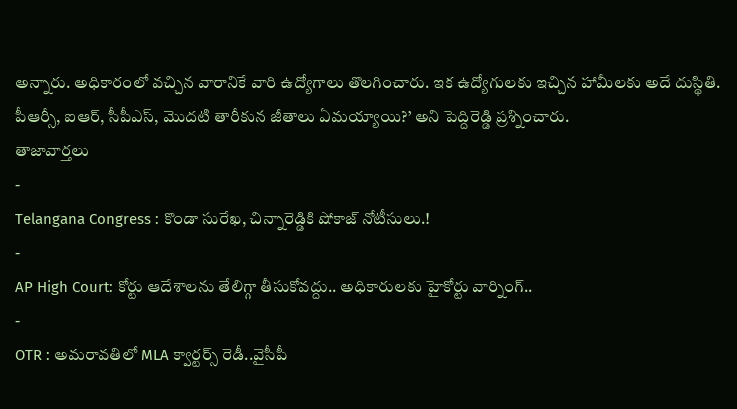అన్నారు. అధికారంలో వచ్చిన వారానికే వారి ఉద్యోగాలు తొలగించారు. ఇక ఉద్యోగులకు ఇచ్చిన హామీలకు అదే దుస్థితి. పీఆర్సీ, ఐఆర్, సీపీఎస్, మొదటి తారీకున జీతాలు ఏమయ్యాయి?’ అని పెద్దిరెడ్డి ప్రశ్నించారు.
తాజావార్తలు
-
Telangana Congress : కొండా సురేఖ, చిన్నారెడ్డికి షోకాజ్ నోటీసులు.!
-
AP High Court: కోర్టు ఆదేశాలను తేలిగ్గా తీసుకోవద్దు.. అధికారులకు హైకోర్టు వార్నింగ్..
-
OTR : అమరావతిలో MLA క్వార్టర్స్ రెడీ..వైసీపీ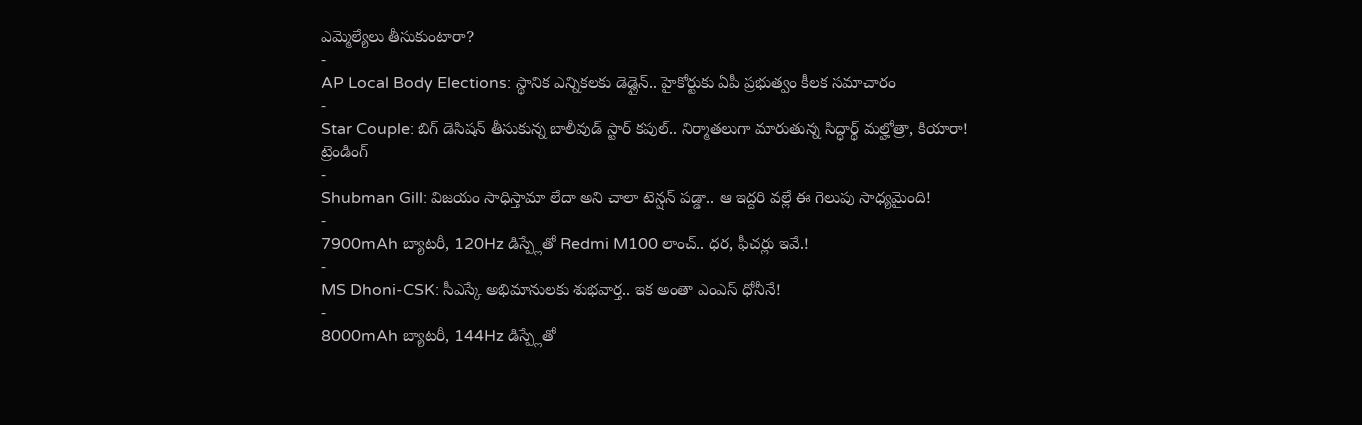ఎమ్మెల్యేలు తీసుకుంటారా?
-
AP Local Body Elections: స్థానిక ఎన్నికలకు డెడ్లైన్.. హైకోర్టుకు ఏపీ ప్రభుత్వం కీలక సమాచారం
-
Star Couple: బిగ్ డెసిషన్ తీసుకున్న బాలీవుడ్ స్టార్ కపుల్.. నిర్మాతలుగా మారుతున్న సిద్ధార్థ్ మల్హోత్రా, కియారా!
ట్రెండింగ్
-
Shubman Gill: విజయం సాధిస్తామా లేదా అని చాలా టెన్షన్ పడ్డా.. ఆ ఇద్దరి వల్లే ఈ గెలుపు సాధ్యమైంది!
-
7900mAh బ్యాటరీ, 120Hz డిస్ప్లేతో Redmi M100 లాంచ్.. ధర, ఫీచర్లు ఇవే.!
-
MS Dhoni-CSK: సీఎస్కే అభిమానులకు శుభవార్త.. ఇక అంతా ఎంఎస్ ధోనీనే!
-
8000mAh బ్యాటరీ, 144Hz డిస్ప్లేతో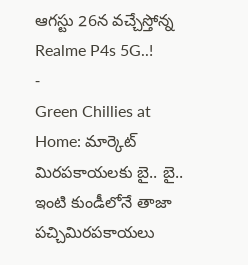ఆగస్టు 26న వచ్చేస్తోన్న Realme P4s 5G..!
-
Green Chillies at Home: మార్కెట్ మిరపకాయలకు బై.. బై.. ఇంటి కుండీలోనే తాజా పచ్చిమిరపకాయలు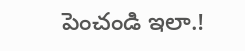పెంచండి ఇలా.!